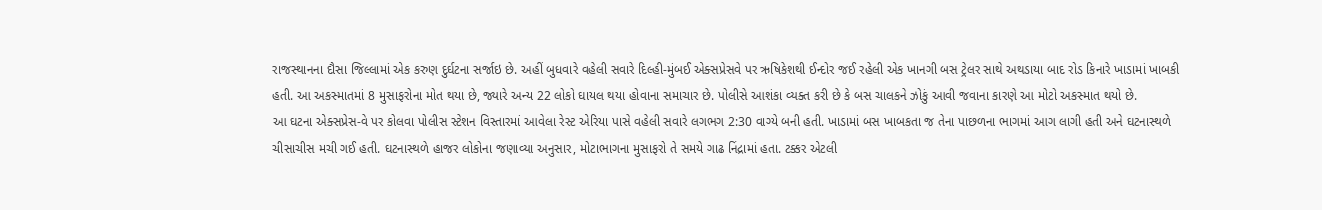રાજસ્થાનના દૌસા જિલ્લામાં એક કરુણ દુર્ઘટના સર્જાઇ છે. અહીં બુધવારે વહેલી સવારે દિલ્હી-મુંબઈ એક્સપ્રેસવે પર ઋષિકેશથી ઈન્દોર જઈ રહેલી એક ખાનગી બસ ટ્રેલર સાથે અથડાયા બાદ રોડ કિનારે ખાડામાં ખાબકી હતી. આ અકસ્માતમાં 8 મુસાફરોના મોત થયા છે, જ્યારે અન્ય 22 લોકો ઘાયલ થયા હોવાના સમાચાર છે. પોલીસે આશંકા વ્યક્ત કરી છે કે બસ ચાલકને ઝોકું આવી જવાના કારણે આ મોટો અકસ્માત થયો છે.
આ ઘટના એક્સપ્રેસ-વે પર કોલવા પોલીસ સ્ટેશન વિસ્તારમાં આવેલા રેસ્ટ એરિયા પાસે વહેલી સવારે લગભગ 2:30 વાગ્યે બની હતી. ખાડામાં બસ ખાબકતા જ તેના પાછળના ભાગમાં આગ લાગી હતી અને ઘટનાસ્થળે ચીસાચીસ મચી ગઈ હતી. ઘટનાસ્થળે હાજર લોકોના જણાવ્યા અનુસાર, મોટાભાગના મુસાફરો તે સમયે ગાઢ નિંદ્રામાં હતા. ટક્કર એટલી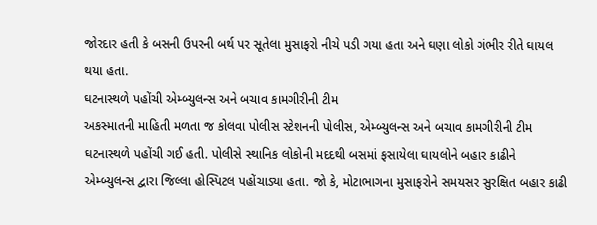જોરદાર હતી કે બસની ઉપરની બર્થ પર સૂતેલા મુસાફરો નીચે પડી ગયા હતા અને ઘણા લોકો ગંભીર રીતે ઘાયલ થયા હતા.
ઘટનાસ્થળે પહોંચી એમ્બ્યુલન્સ અને બચાવ કામગીરીની ટીમ
અકસ્માતની માહિતી મળતા જ કોલવા પોલીસ સ્ટેશનની પોલીસ, એમ્બ્યુલન્સ અને બચાવ કામગીરીની ટીમ ઘટનાસ્થળે પહોંચી ગઈ હતી. પોલીસે સ્થાનિક લોકોની મદદથી બસમાં ફસાયેલા ઘાયલોને બહાર કાઢીને એમ્બ્યુલન્સ દ્વારા જિલ્લા હોસ્પિટલ પહોંચાડ્યા હતા. જો કે, મોટાભાગના મુસાફરોને સમયસર સુરક્ષિત બહાર કાઢી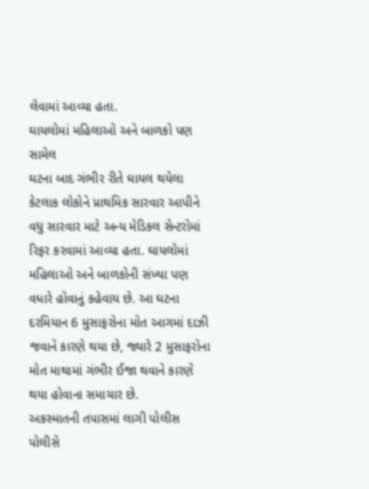લેવામાં આવ્યા હતા.
ઘાયલોમાં મહિલાઓ અને બાળકો પણ સામેલ
ઘટના બાદ ગંભીર રીતે ઘાયલ થયેલા કેટલાક લોકોને પ્રાથમિક સારવાર આપીને વધુ સારવાર માટે અન્ય મેડિકલ સેન્ટરોમાં રિફર કરવામાં આવ્યા હતા. ઘાયલોમાં મહિલાઓ અને બાળકોની સંખ્યા પણ વધારે હોવાનું કહેવાય છે. આ ઘટના દરમિયાન 6 મુસાફરોના મોત આગમાં દાઝી જવાને કારણે થયા છે, જ્યારે 2 મુસાફરોના મોત માથામાં ગંભીર ઈજા થવાને કારણે થયા હોવાના સમાચાર છે.
અકસ્માતની તપાસમાં લાગી પોલીસ
પોલીસે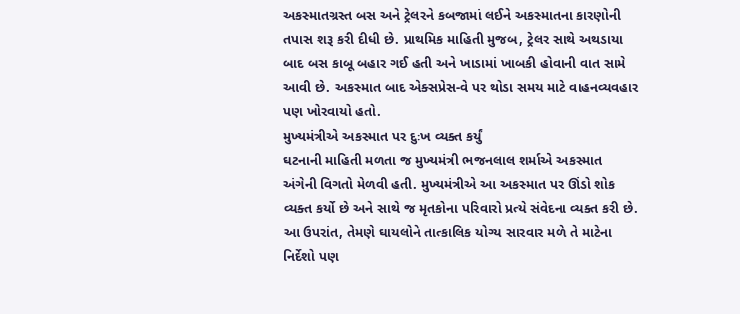અકસ્માતગ્રસ્ત બસ અને ટ્રેલરને કબજામાં લઈને અકસ્માતના કારણોની તપાસ શરૂ કરી દીધી છે. પ્રાથમિક માહિતી મુજબ, ટ્રેલર સાથે અથડાયા બાદ બસ કાબૂ બહાર ગઈ હતી અને ખાડામાં ખાબકી હોવાની વાત સામે આવી છે. અકસ્માત બાદ એક્સપ્રેસ-વે પર થોડા સમય માટે વાહનવ્યવહાર પણ ખોરવાયો હતો.
મુખ્યમંત્રીએ અકસ્માત પર દુઃખ વ્યક્ત કર્યું
ઘટનાની માહિતી મળતા જ મુખ્યમંત્રી ભજનલાલ શર્માએ અકસ્માત અંગેની વિગતો મેળવી હતી. મુખ્યમંત્રીએ આ અકસ્માત પર ઊંડો શોક વ્યક્ત કર્યો છે અને સાથે જ મૃતકોના પરિવારો પ્રત્યે સંવેદના વ્યક્ત કરી છે. આ ઉપરાંત, તેમણે ઘાયલોને તાત્કાલિક યોગ્ય સારવાર મળે તે માટેના નિર્દેશો પણ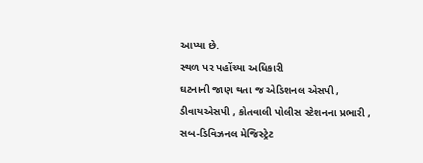આપ્યા છે.
સ્થળ પર પહોંચ્યા અધિકારી
ઘટનાની જાણ થતા જ એડિશનલ એસપી , ડીવાયએસપી , કોતવાલી પોલીસ સ્ટેશનના પ્રભારી , સબ-ડિવિઝનલ મેજિસ્ટ્રેટ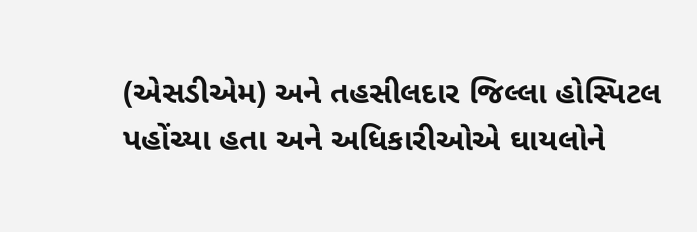(એસડીએમ) અને તહસીલદાર જિલ્લા હોસ્પિટલ પહોંચ્યા હતા અને અધિકારીઓએ ઘાયલોને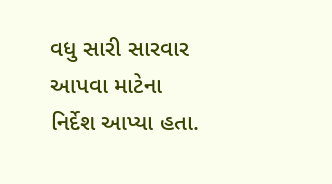વધુ સારી સારવાર આપવા માટેના નિર્દેશ આપ્યા હતા.